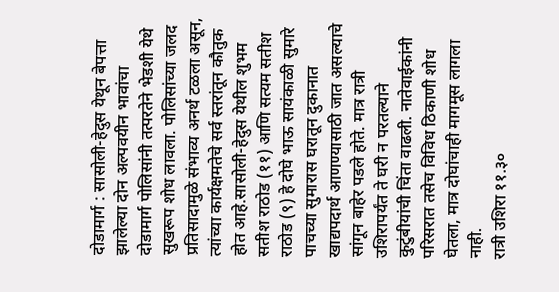दोडामार्ग : सासोली-हेदुस येथून बेपत्ता झालेल्या दोन अल्पवयीन भावांचा दोडामार्ग पोलिसांनी तत्परतेने भेडशी येथे सुखरूप शोध लावला. पोलिसांच्या जलद प्रतिसादामुळे संभाव्य अनर्थ टळला असून, त्यांच्या कार्यक्षमतेचे सर्व स्तरांतून कौतुक होत आहे.सासोली-हेदुस येथील शुभम सतीश राठोड (११) आणि सत्यम सतीश राठोड (९) हे दोघे भाऊ सायंकाळी सुमारे पाचच्या सुमारास घरातून दुकानात खाद्यपदार्थ आणण्यासाठी जात असल्याचे सांगून बाहेर पडले होते. मात्र रात्री उशिरापर्यंत ते घरी न परतल्याने कुटुंबीयांची चिंता वाढली. नातेवाईकांनी परिसरात तसेच विविध ठिकाणी शोध घेतला, मात्र दोघांचाही मागमूस लागला नाही.
रात्री उशिरा ११.३०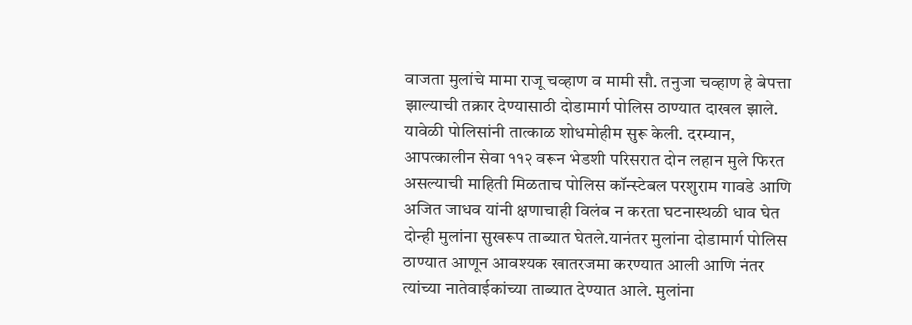वाजता मुलांचे मामा राजू चव्हाण व मामी सौ. तनुजा चव्हाण हे बेपत्ता झाल्याची तक्रार देण्यासाठी दोडामार्ग पोलिस ठाण्यात दाखल झाले. यावेळी पोलिसांनी तात्काळ शोधमोहीम सुरू केली. दरम्यान, आपत्कालीन सेवा ११२ वरून भेडशी परिसरात दोन लहान मुले फिरत असल्याची माहिती मिळताच पोलिस कॉन्स्टेबल परशुराम गावडे आणि अजित जाधव यांनी क्षणाचाही विलंब न करता घटनास्थळी धाव घेत दोन्ही मुलांना सुखरूप ताब्यात घेतले.यानंतर मुलांना दोडामार्ग पोलिस ठाण्यात आणून आवश्यक खातरजमा करण्यात आली आणि नंतर त्यांच्या नातेवाईकांच्या ताब्यात देण्यात आले. मुलांना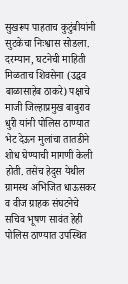सुखरूप पाहताच कुटुंबीयांनी सुटकेचा निःश्वास सोडला.
दरम्यान, घटनेची माहिती मिळताच शिवसेना (उद्धव बाळासाहेब ठाकरे) पक्षाचे माजी जिल्हाप्रमुख बाबुराव धुरी यांनी पोलिस ठाण्यात भेट देऊन मुलांचा तातडीने शोध घेण्याची मागणी केली होती. तसेच हेदुस येथील ग्रामस्थ अभिजित धाऊसकर व वीज ग्राहक संघटनेचे सचिव भूषण सावंत हेही पोलिस ठाण्यात उपस्थित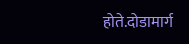होते.दोडामार्ग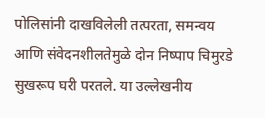पोलिसांनी दाखविलेली तत्परता, समन्वय आणि संवेदनशीलतेमुळे दोन निष्पाप चिमुरडे सुखरूप घरी परतले. या उल्लेखनीय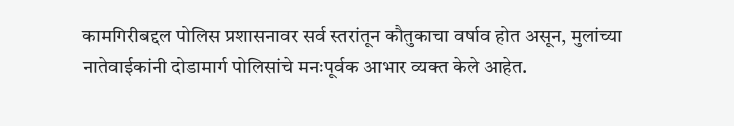कामगिरीबद्दल पोलिस प्रशासनावर सर्व स्तरांतून कौतुकाचा वर्षाव होत असून, मुलांच्या नातेवाईकांनी दोडामार्ग पोलिसांचे मनःपूर्वक आभार व्यक्त केले आहेत.